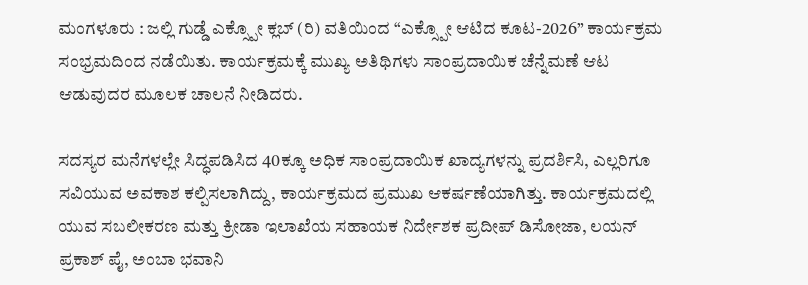ಮಂಗಳೂರು : ಜಲ್ಲಿ ಗುಡ್ಡೆ ಎಕ್ಸ್ಪೋ ಕ್ಲಬ್ (ರಿ) ವತಿಯಿಂದ “ಎಕ್ಸ್ಪೋ ಆಟಿದ ಕೂಟ-2026” ಕಾರ್ಯಕ್ರಮ ಸಂಭ್ರಮದಿಂದ ನಡೆಯಿತು. ಕಾರ್ಯಕ್ರಮಕ್ಕೆ ಮುಖ್ಯ ಅತಿಥಿಗಳು ಸಾಂಪ್ರದಾಯಿಕ ಚೆನ್ನೆಮಣೆ ಆಟ ಆಡುವುದರ ಮೂಲಕ ಚಾಲನೆ ನೀಡಿದರು.

ಸದಸ್ಯರ ಮನೆಗಳಲ್ಲೇ ಸಿದ್ಧಪಡಿಸಿದ 40ಕ್ಕೂ ಅಧಿಕ ಸಾಂಪ್ರದಾಯಿಕ ಖಾದ್ಯಗಳನ್ನು ಪ್ರದರ್ಶಿಸಿ, ಎಲ್ಲರಿಗೂ ಸವಿಯುವ ಅವಕಾಶ ಕಲ್ಪಿಸಲಾಗಿದ್ದು, ಕಾರ್ಯಕ್ರಮದ ಪ್ರಮುಖ ಆಕರ್ಷಣೆಯಾಗಿತ್ತು. ಕಾರ್ಯಕ್ರಮದಲ್ಲಿ ಯುವ ಸಬಲೀಕರಣ ಮತ್ತು ಕ್ರೀಡಾ ಇಲಾಖೆಯ ಸಹಾಯಕ ನಿರ್ದೇಶಕ ಪ್ರದೀಪ್ ಡಿಸೋಜಾ, ಲಯನ್ ಪ್ರಕಾಶ್ ಪೈ, ಅಂಬಾ ಭವಾನಿ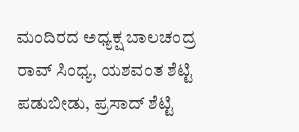ಮಂದಿರದ ಅಧ್ಯಕ್ಷ ಬಾಲಚಂದ್ರ ರಾವ್ ಸಿಂಧ್ಯ, ಯಶವಂತ ಶೆಟ್ಟಿ ಪಡುಬೀಡು, ಪ್ರಸಾದ್ ಶೆಟ್ಟಿ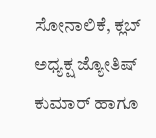ಸೋನಾಲಿಕೆ, ಕ್ಲಬ್ ಅಧ್ಯಕ್ಷ ಜ್ಯೋತಿಷ್ ಕುಮಾರ್ ಹಾಗೂ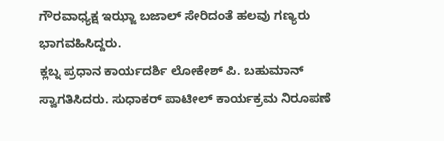ಗೌರವಾಧ್ಯಕ್ಷ ಇಝ್ಜಾ ಬಜಾಲ್ ಸೇರಿದಂತೆ ಹಲವು ಗಣ್ಯರು ಭಾಗವಹಿಸಿದ್ದರು.
ಕ್ಲಬ್ನ ಪ್ರಧಾನ ಕಾರ್ಯದರ್ಶಿ ಲೋಕೇಶ್ ಪಿ. ಬಹುಮಾನ್ ಸ್ವಾಗತಿಸಿದರು. ಸುಧಾಕರ್ ಪಾಟೀಲ್ ಕಾರ್ಯಕ್ರಮ ನಿರೂಪಣೆ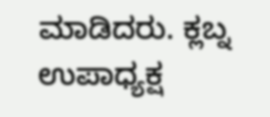ಮಾಡಿದರು. ಕ್ಲಬ್ನ ಉಪಾಧ್ಯಕ್ಷ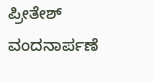ಪ್ರೀತೇಶ್ ವಂದನಾರ್ಪಣೆ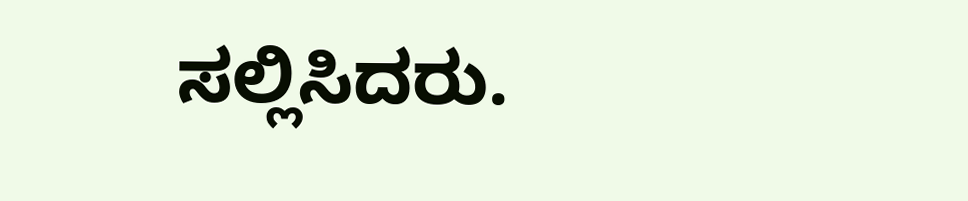ಸಲ್ಲಿಸಿದರು.